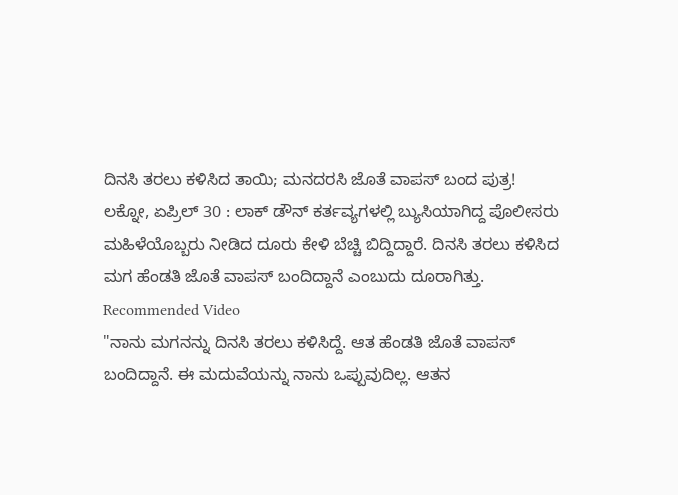ದಿನಸಿ ತರಲು ಕಳಿಸಿದ ತಾಯಿ; ಮನದರಸಿ ಜೊತೆ ವಾಪಸ್ ಬಂದ ಪುತ್ರ!
ಲಕ್ನೋ, ಏಪ್ರಿಲ್ 30 : ಲಾಕ್ ಡೌನ್ ಕರ್ತವ್ಯಗಳಲ್ಲಿ ಬ್ಯುಸಿಯಾಗಿದ್ದ ಪೊಲೀಸರು ಮಹಿಳೆಯೊಬ್ಬರು ನೀಡಿದ ದೂರು ಕೇಳಿ ಬೆಚ್ಚಿ ಬಿದ್ದಿದ್ದಾರೆ. ದಿನಸಿ ತರಲು ಕಳಿಸಿದ ಮಗ ಹೆಂಡತಿ ಜೊತೆ ವಾಪಸ್ ಬಂದಿದ್ದಾನೆ ಎಂಬುದು ದೂರಾಗಿತ್ತು.
Recommended Video
"ನಾನು ಮಗನನ್ನು ದಿನಸಿ ತರಲು ಕಳಿಸಿದ್ದೆ. ಆತ ಹೆಂಡತಿ ಜೊತೆ ವಾಪಸ್ ಬಂದಿದ್ದಾನೆ. ಈ ಮದುವೆಯನ್ನು ನಾನು ಒಪ್ಪುವುದಿಲ್ಲ. ಆತನ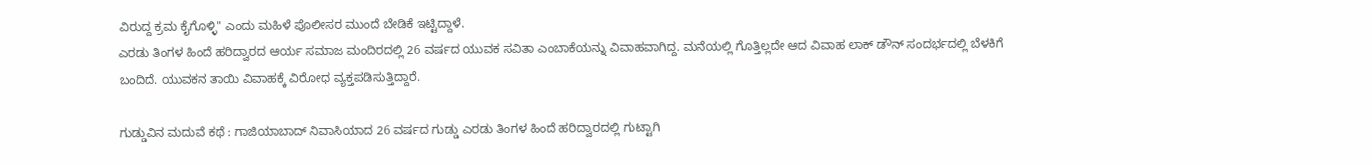ವಿರುದ್ದ ಕ್ರಮ ಕೈಗೊಳ್ಳಿ" ಎಂದು ಮಹಿಳೆ ಪೊಲೀಸರ ಮುಂದೆ ಬೇಡಿಕೆ ಇಟ್ಟಿದ್ದಾಳೆ.
ಎರಡು ತಿಂಗಳ ಹಿಂದೆ ಹರಿದ್ವಾರದ ಆರ್ಯ ಸಮಾಜ ಮಂದಿರದಲ್ಲಿ 26 ವರ್ಷದ ಯುವಕ ಸವಿತಾ ಎಂಬಾಕೆಯನ್ನು ವಿವಾಹವಾಗಿದ್ದ. ಮನೆಯಲ್ಲಿ ಗೊತ್ತಿಲ್ಲದೇ ಆದ ವಿವಾಹ ಲಾಕ್ ಡೌನ್ ಸಂದರ್ಭದಲ್ಲಿ ಬೆಳಕಿಗೆ ಬಂದಿದೆ. ಯುವಕನ ತಾಯಿ ವಿವಾಹಕ್ಕೆ ವಿರೋಧ ವ್ಯಕ್ತಪಡಿಸುತ್ತಿದ್ದಾರೆ.

ಗುಡ್ಡುವಿನ ಮದುವೆ ಕಥೆ : ಗಾಜಿಯಾಬಾದ್ ನಿವಾಸಿಯಾದ 26 ವರ್ಷದ ಗುಡ್ಡು ಎರಡು ತಿಂಗಳ ಹಿಂದೆ ಹರಿದ್ವಾರದಲ್ಲಿ ಗುಟ್ಟಾಗಿ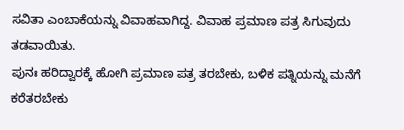ಸವಿತಾ ಎಂಬಾಕೆಯನ್ನು ವಿವಾಹವಾಗಿದ್ದ. ವಿವಾಹ ಪ್ರಮಾಣ ಪತ್ರ ಸಿಗುವುದು ತಡವಾಯಿತು.
ಪುನಃ ಹರಿದ್ವಾರಕ್ಕೆ ಹೋಗಿ ಪ್ರಮಾಣ ಪತ್ರ ತರಬೇಕು, ಬಳಿಕ ಪತ್ನಿಯನ್ನು ಮನೆಗೆ ಕರೆತರಬೇಕು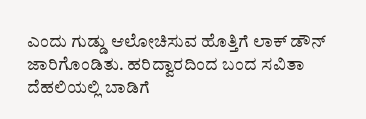ಎಂದು ಗುಡ್ಡು ಆಲೋಚಿಸುವ ಹೊತ್ತಿಗೆ ಲಾಕ್ ಡೌನ್ ಜಾರಿಗೊಂಡಿತು. ಹರಿದ್ವಾರದಿಂದ ಬಂದ ಸವಿತಾ ದೆಹಲಿಯಲ್ಲಿ ಬಾಡಿಗೆ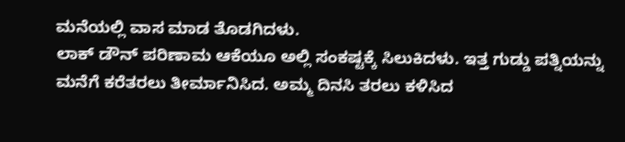ಮನೆಯಲ್ಲಿ ವಾಸ ಮಾಡ ತೊಡಗಿದಳು.
ಲಾಕ್ ಡೌನ್ ಪರಿಣಾಮ ಆಕೆಯೂ ಅಲ್ಲಿ ಸಂಕಷ್ಟಕ್ಕೆ ಸಿಲುಕಿದಳು. ಇತ್ತ ಗುಡ್ಡು ಪತ್ನಿಯನ್ನು ಮನೆಗೆ ಕರೆತರಲು ತೀರ್ಮಾನಿಸಿದ. ಅಮ್ಮ ದಿನಸಿ ತರಲು ಕಳಿಸಿದ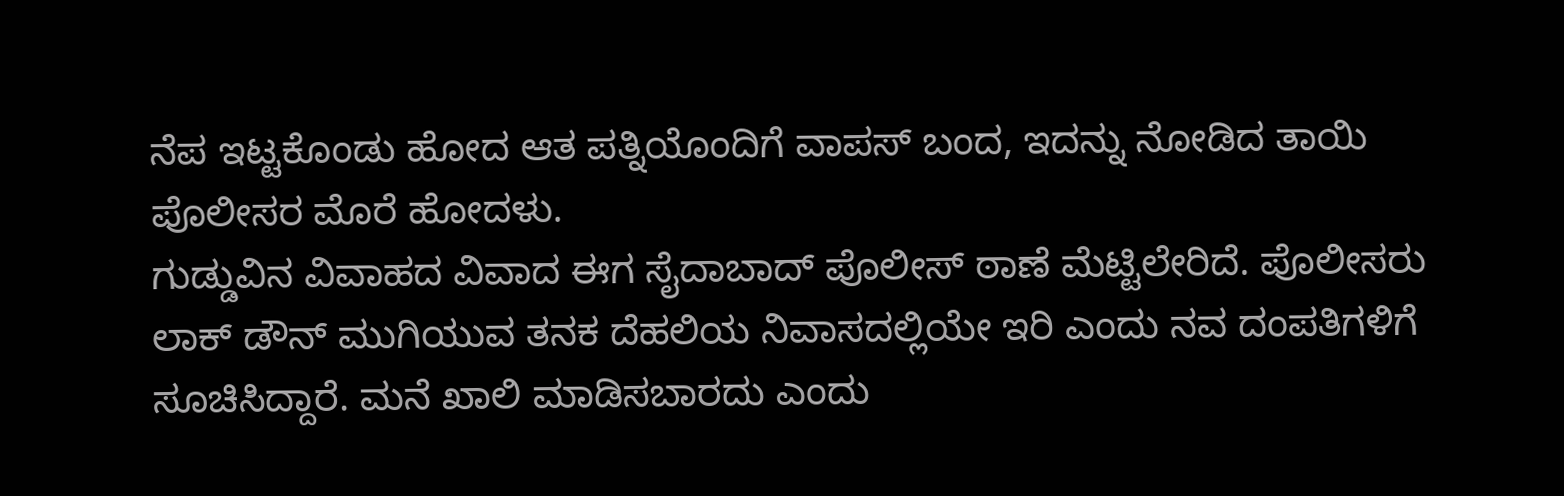ನೆಪ ಇಟ್ಟಕೊಂಡು ಹೋದ ಆತ ಪತ್ನಿಯೊಂದಿಗೆ ವಾಪಸ್ ಬಂದ, ಇದನ್ನು ನೋಡಿದ ತಾಯಿ ಪೊಲೀಸರ ಮೊರೆ ಹೋದಳು.
ಗುಡ್ಡುವಿನ ವಿವಾಹದ ವಿವಾದ ಈಗ ಸೈದಾಬಾದ್ ಪೊಲೀಸ್ ಠಾಣೆ ಮೆಟ್ಟಿಲೇರಿದೆ. ಪೊಲೀಸರು ಲಾಕ್ ಡೌನ್ ಮುಗಿಯುವ ತನಕ ದೆಹಲಿಯ ನಿವಾಸದಲ್ಲಿಯೇ ಇರಿ ಎಂದು ನವ ದಂಪತಿಗಳಿಗೆ ಸೂಚಿಸಿದ್ದಾರೆ. ಮನೆ ಖಾಲಿ ಮಾಡಿಸಬಾರದು ಎಂದು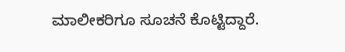ಮಾಲೀಕರಿಗೂ ಸೂಚನೆ ಕೊಟ್ಟಿದ್ದಾರೆ.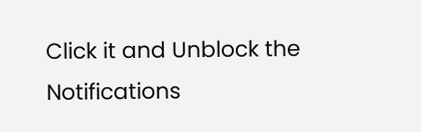Click it and Unblock the Notifications